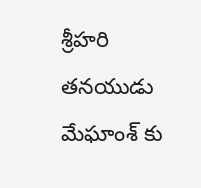శ్రీహరి తనయుడు మేఘాంశ్ కు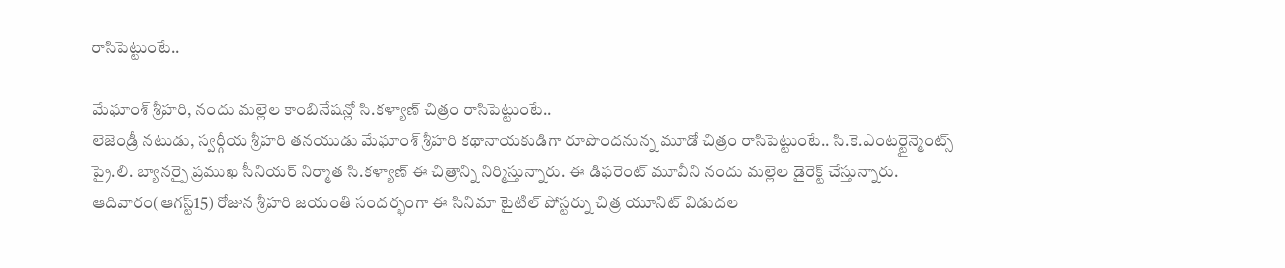రాసిపెట్టుంటే..

మేఘాంశ్ శ్రీహరి, నందు మల్లెల కాంబినేషన్లో సి.కళ్యాణ్ చిత్రం రాసిపెట్టుంటే..
లెజెండ్రీ నటుడు, స్వర్గీయ శ్రీహరి తనయుడు మేఘాంశ్ శ్రీహరి కథానాయకుడిగా రూపొందనున్న మూడో చిత్రం రాసిపెట్టుంటే.. సి.కె.ఎంటర్టైన్మెంట్స్ ప్రై.లి. బ్యానర్పై ప్రముఖ సీనియర్ నిర్మాత సి.కళ్యాణ్ ఈ చిత్రాన్ని నిర్మిస్తున్నారు. ఈ డిఫరెంట్ మూవీని నందు మల్లెల డైరెక్ట్ చేస్తున్నారు.
ఆదివారం(ఆగస్ట్15) రోజున శ్రీహరి జయంతి సందర్భంగా ఈ సినిమా టైటిల్ పోస్టర్ను చిత్ర యూనిట్ విడుదల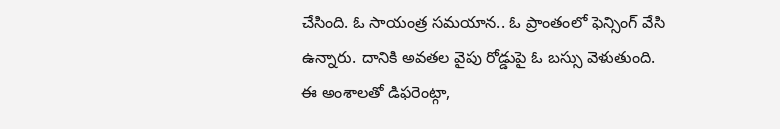చేసింది. ఓ సాయంత్ర సమయాన.. ఓ ప్రాంతంలో ఫెన్సింగ్ వేసి ఉన్నారు. దానికి అవతల వైపు రోడ్డుపై ఓ బస్సు వెళుతుంది. ఈ అంశాలతో డిఫరెంట్గా,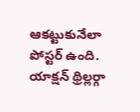ఆకట్టుకునేలా పోస్టర్ ఉంది. యాక్షన్ థ్రిల్లర్గా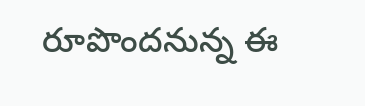రూపొందనున్న ఈ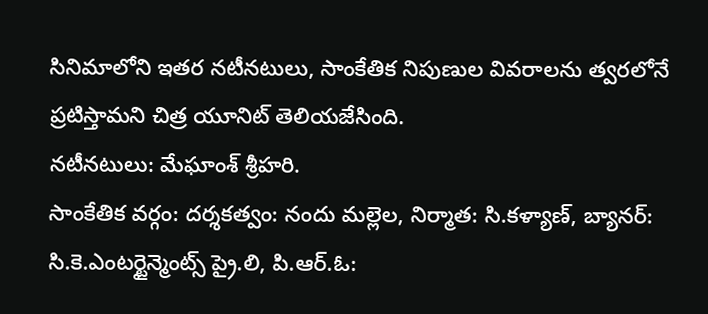సినిమాలోని ఇతర నటీనటులు, సాంకేతిక నిపుణుల వివరాలను త్వరలోనే ప్రటిస్తామని చిత్ర యూనిట్ తెలియజేసింది.
నటీనటులు: మేఘాంశ్ శ్రీహరి.
సాంకేతిక వర్గం: దర్శకత్వం: నందు మల్లెల, నిర్మాత: సి.కళ్యాణ్, బ్యానర్: సి.కె.ఎంటర్టైన్మెంట్స్ ప్రై.లి, పి.ఆర్.ఓ: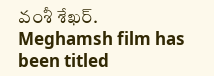వంశీ శేఖర్.
Meghamsh film has been titled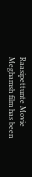Raasipettunte Movie
Meghamsh film has been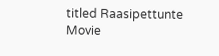titled Raasipettunte Movie